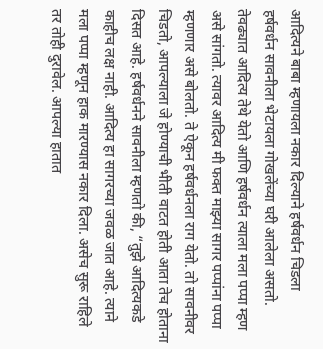आदित्यने बाबा म्हणायला नकार दिल्याने हर्षवर्धन चिडला
हर्षवर्धन सावनीला भेटायला गोखलेंच्या घरी आलेला असतो. तेवढ्यात आदित्य तेथे येतो आणि हर्षवर्धन त्याला मला पप्पा म्हण असे सांगतो. त्यावर आदित्य मी फक्त माझ्या सागर पप्पांना पप्पा म्हणणार असे बोलतो. ते ऐकून हर्षवर्धनला राग येतो. तो सावनीवर चिडतो, आपल्याला जे होण्याची भीती वाटत होती आता तेच होताना दिसत आहे. हर्षवर्धनने सावनीला म्हणतो की, “तुझे आदित्यकडे काहीच लक्ष नाही. आदित्य हा सागरच्या जवळ जात आहे. त्याने मला पप्पा म्हणून हाक मारण्यास नकार दिला. असेच सुरू राहिले तर तोही दुरावेल. आपल्या हातात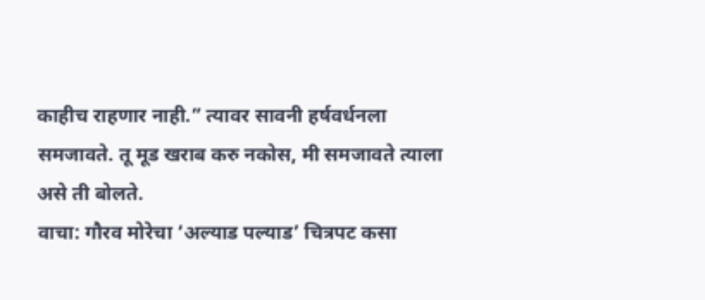काहीच राहणार नाही.” त्यावर सावनी हर्षवर्धनला समजावते. तू मूड खराब करु नकोस, मी समजावते त्याला असे ती बोलते.
वाचा: गौरव मोरेचा ‘अल्याड पल्याड’ चित्रपट कसा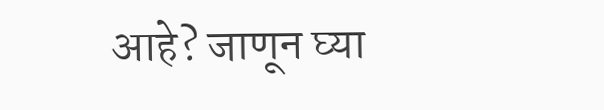आहे? जाणून घ्या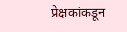प्रेक्षकांकडून